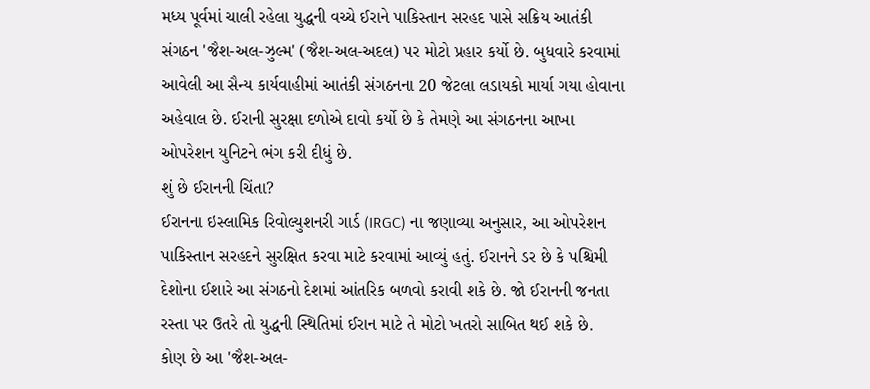મધ્ય પૂર્વમાં ચાલી રહેલા યુદ્ધની વચ્ચે ઈરાને પાકિસ્તાન સરહદ પાસે સક્રિય આતંકી સંગઠન 'જૈશ-અલ-ઝુલ્મ' (જૈશ-અલ-અદલ) પર મોટો પ્રહાર કર્યો છે. બુધવારે કરવામાં આવેલી આ સૈન્ય કાર્યવાહીમાં આતંકી સંગઠનના 20 જેટલા લડાયકો માર્યા ગયા હોવાના અહેવાલ છે. ઈરાની સુરક્ષા દળોએ દાવો કર્યો છે કે તેમણે આ સંગઠનના આખા ઓપરેશન યુનિટને ભંગ કરી દીધું છે.
શું છે ઈરાનની ચિંતા?
ઈરાનના ઇસ્લામિક રિવોલ્યુશનરી ગાર્ડ (IRGC) ના જણાવ્યા અનુસાર, આ ઓપરેશન પાકિસ્તાન સરહદને સુરક્ષિત કરવા માટે કરવામાં આવ્યું હતું. ઈરાનને ડર છે કે પશ્ચિમી દેશોના ઈશારે આ સંગઠનો દેશમાં આંતરિક બળવો કરાવી શકે છે. જો ઈરાનની જનતા રસ્તા પર ઉતરે તો યુદ્ધની સ્થિતિમાં ઈરાન માટે તે મોટો ખતરો સાબિત થઈ શકે છે.
કોણ છે આ 'જૈશ-અલ-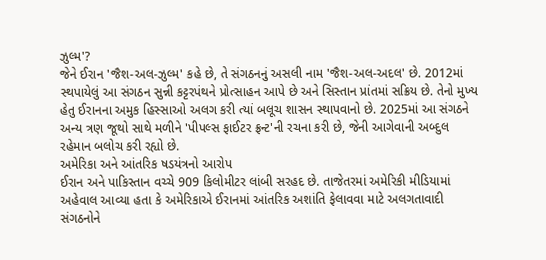ઝુલ્મ'?
જેને ઈરાન 'જૈશ-અલ-ઝુલ્મ' કહે છે, તે સંગઠનનું અસલી નામ 'જૈશ-અલ-અદલ' છે. 2012માં સ્થપાયેલું આ સંગઠન સુન્ની કટ્ટરપંથને પ્રોત્સાહન આપે છે અને સિસ્તાન પ્રાંતમાં સક્રિય છે. તેનો મુખ્ય હેતુ ઈરાનના અમુક હિસ્સાઓ અલગ કરી ત્યાં બલૂચ શાસન સ્થાપવાનો છે. 2025માં આ સંગઠને અન્ય ત્રણ જૂથો સાથે મળીને 'પીપલ્સ ફાઈટર ફ્રન્ટ'ની રચના કરી છે, જેની આગેવાની અબ્દુલ રહેમાન બલોચ કરી રહ્યો છે.
અમેરિકા અને આંતરિક ષડયંત્રનો આરોપ
ઈરાન અને પાકિસ્તાન વચ્ચે 909 કિલોમીટર લાંબી સરહદ છે. તાજેતરમાં અમેરિકી મીડિયામાં અહેવાલ આવ્યા હતા કે અમેરિકાએ ઈરાનમાં આંતરિક અશાંતિ ફેલાવવા માટે અલગતાવાદી સંગઠનોને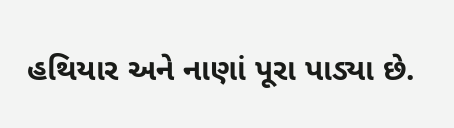હથિયાર અને નાણાં પૂરા પાડ્યા છે.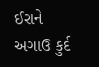ઈરાને અગાઉ કુર્દ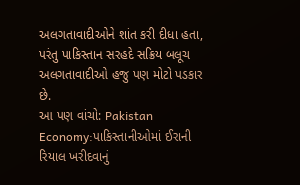અલગતાવાદીઓને શાંત કરી દીધા હતા, પરંતુ પાકિસ્તાન સરહદે સક્રિય બલૂચ અલગતાવાદીઓ હજુ પણ મોટો પડકાર છે.
આ પણ વાંચો: Pakistan Economy:પાકિસ્તાનીઓમાં ઈરાની રિયાલ ખરીદવાનું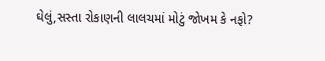ઘેલું,સસ્તા રોકાણની લાલચમાં મોટું જોખમ કે નફો?